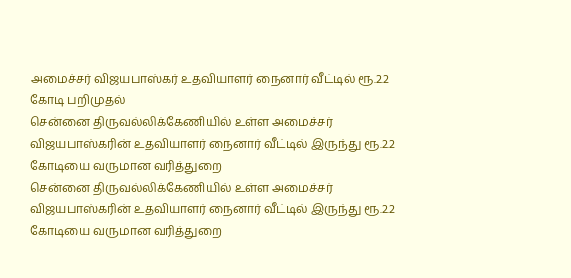அமைச்சர் விஜயபாஸ்கர் உதவியாளர் நைனார் வீட்டில் ரூ.2.2 கோடி பறிமுதல்
சென்னை திருவல்லிக்கேணியில் உள்ள அமைச்சர் விஜயபாஸ்கரின் உதவியாளர் நைனார் வீட்டில் இருந்து ரூ.2.2 கோடியை வருமான வரித்துறை
சென்னை திருவல்லிக்கேணியில் உள்ள அமைச்சர் விஜயபாஸ்கரின் உதவியாளர் நைனார் வீட்டில் இருந்து ரூ.2.2 கோடியை வருமான வரித்துறை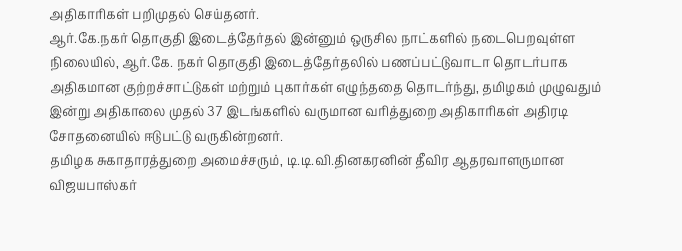அதிகாரிகள் பறிமுதல் செய்தனர்.
ஆர்.கே.நகர் தொகுதி இடைத்தேர்தல் இன்னும் ஒருசில நாட்களில் நடைபெறவுள்ள நிலையில், ஆர்.கே. நகர் தொகுதி இடைத்தேர்தலில் பணப்பட்டுவாடா தொடர்பாக அதிகமான குற்றச்சாட்டுகள் மற்றும் புகார்கள் எழுந்ததை தொடர்ந்து, தமிழகம் முழுவதும் இன்று அதிகாலை முதல் 37 இடங்களில் வருமான வரித்துறை அதிகாரிகள் அதிரடி சோதனையில் ஈடுபட்டு வருகின்றனர்.
தமிழக சுகாதாரத்துறை அமைச்சரும், டி.டி.வி.தினகரனின் தீவிர ஆதரவாளருமான விஜயபாஸ்கர்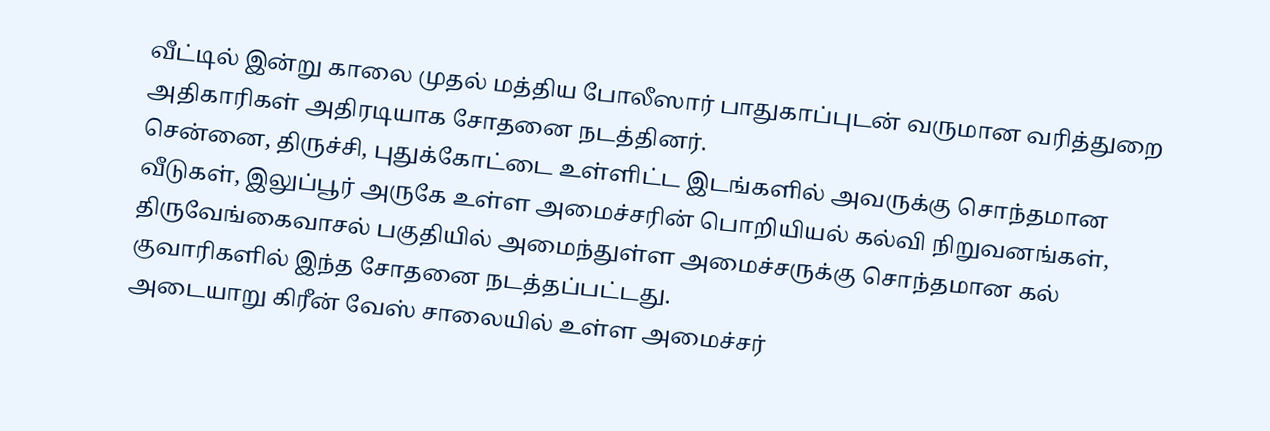வீட்டில் இன்று காலை முதல் மத்திய போலீஸார் பாதுகாப்புடன் வருமான வரித்துறை அதிகாரிகள் அதிரடியாக சோதனை நடத்தினர்.
சென்னை, திருச்சி, புதுக்கோட்டை உள்ளிட்ட இடங்களில் அவருக்கு சொந்தமான வீடுகள், இலுப்பூர் அருகே உள்ள அமைச்சரின் பொறியியல் கல்வி நிறுவனங்கள், திருவேங்கைவாசல் பகுதியில் அமைந்துள்ள அமைச்சருக்கு சொந்தமான கல் குவாரிகளில் இந்த சோதனை நடத்தப்பட்டது.
அடையாறு கிரீன் வேஸ் சாலையில் உள்ள அமைச்சர்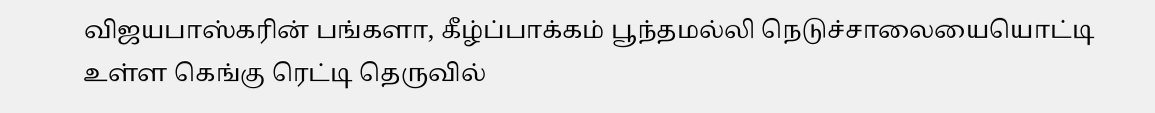விஜயபாஸ்கரின் பங்களா, கீழ்ப்பாக்கம் பூந்தமல்லி நெடுச்சாலையையொட்டி உள்ள கெங்கு ரெட்டி தெருவில்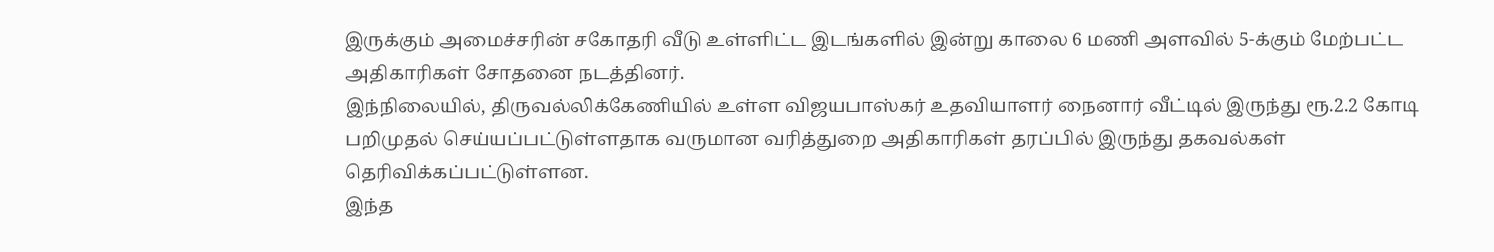இருக்கும் அமைச்சரின் சகோதரி வீடு உள்ளிட்ட இடங்களில் இன்று காலை 6 மணி அளவில் 5-க்கும் மேற்பட்ட அதிகாரிகள் சோதனை நடத்தினர்.
இந்நிலையில், திருவல்லிக்கேணியில் உள்ள விஜயபாஸ்கர் உதவியாளர் நைனார் வீட்டில் இருந்து ரூ.2.2 கோடி பறிமுதல் செய்யப்பட்டுள்ளதாக வருமான வரித்துறை அதிகாரிகள் தரப்பில் இருந்து தகவல்கள் தெரிவிக்கப்பட்டுள்ளன.
இந்த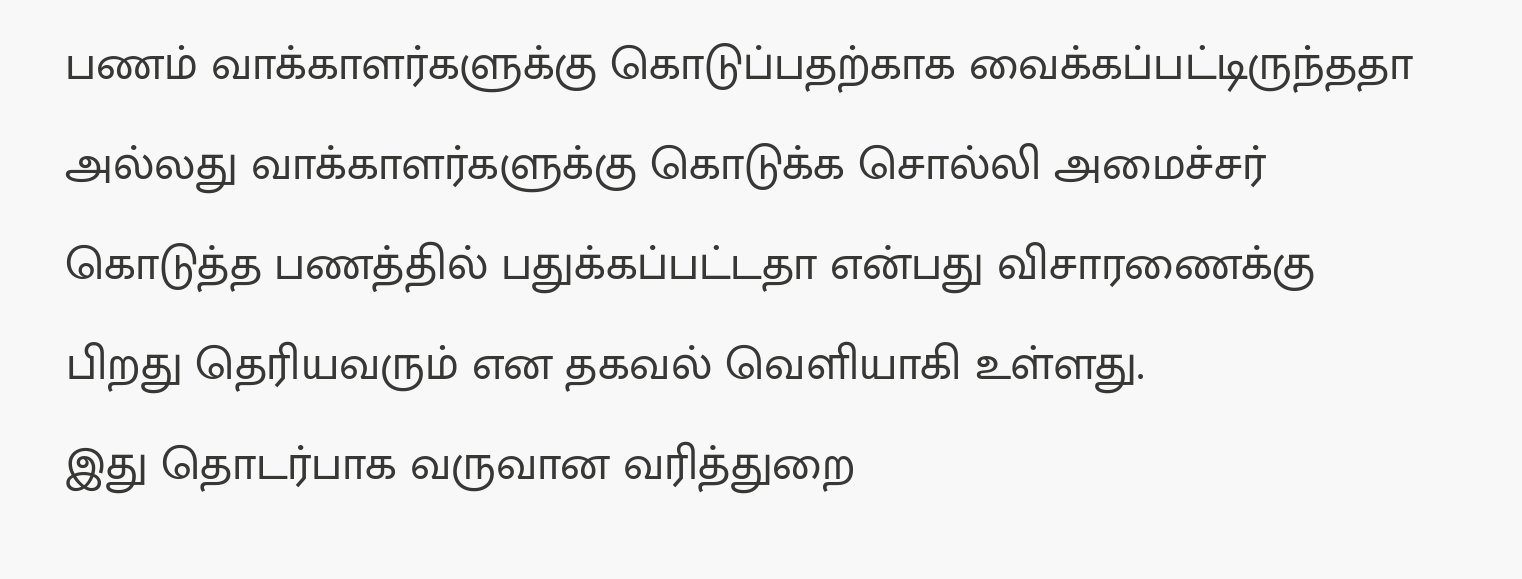பணம் வாக்காளர்களுக்கு கொடுப்பதற்காக வைக்கப்பட்டிருந்ததா அல்லது வாக்காளர்களுக்கு கொடுக்க சொல்லி அமைச்சர் கொடுத்த பணத்தில் பதுக்கப்பட்டதா என்பது விசாரணைக்கு பிறது தெரியவரும் என தகவல் வெளியாகி உள்ளது.
இது தொடர்பாக வருவான வரித்துறை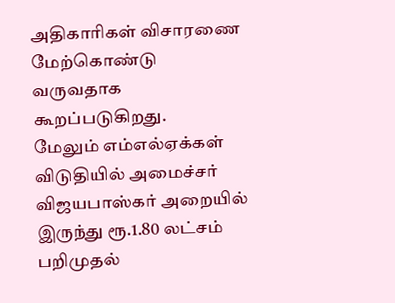அதிகாரிகள் விசாரணை மேற்கொண்டு வருவதாக கூறப்படுகிறது.
மேலும் எம்எல்ஏக்கள் விடுதியில் அமைச்சர் விஜயபாஸ்கர் அறையில் இருந்து ரூ.1.80 லட்சம் பறிமுதல்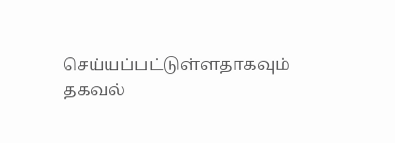செய்யப்பட்டுள்ளதாகவும் தகவல்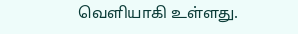வெளியாகி உள்ளது.